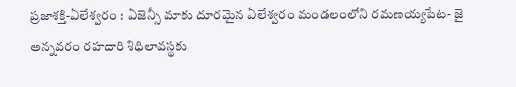ప్రజాశక్తి-ఏలేశ్వరం : ఏజెన్సీ మాకు దూరమైన ఏలేశ్వరం మండలంలోని రమణయ్యపేట- జై అన్నవరం రహదారి శిధిలావస్థకు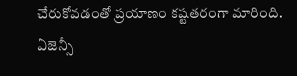చేరుకోవడంతో ప్రయాణం కష్టతరంగా మారింది. ఏజెన్సీ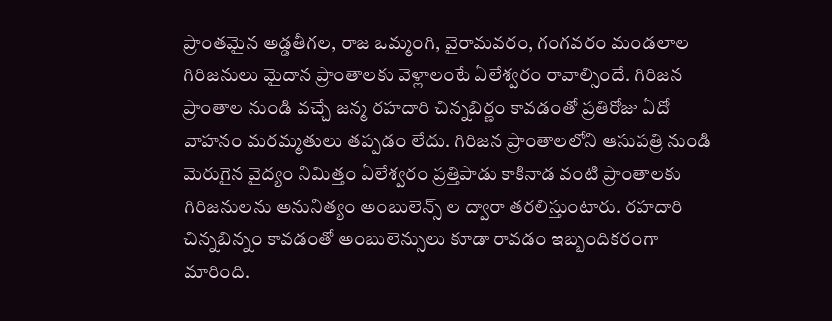ప్రాంతమైన అడ్డతీగల, రాజ ఒమ్మంగి, వైరామవరం, గంగవరం మండలాల గిరిజనులు మైదాన ప్రాంతాలకు వెళ్లాలంటే ఏలేశ్వరం రావాల్సిందే. గిరిజన ప్రాంతాల నుండి వచ్చే జన్మ రహదారి చిన్నబిర్ణం కావడంతో ప్రతిరోజు ఏదో వాహనం మరమ్మతులు తప్పడం లేదు. గిరిజన ప్రాంతాలలోని ఆసుపత్రి నుండి మెరుగైన వైద్యం నిమిత్తం ఏలేశ్వరం ప్రత్తిపాడు కాకినాడ వంటి ప్రాంతాలకు గిరిజనులను అనునిత్యం అంబులెన్స్ ల ద్వారా తరలిస్తుంటారు. రహదారి చిన్నబిన్నం కావడంతో అంబులెన్సులు కూడా రావడం ఇబ్బందికరంగా మారింది.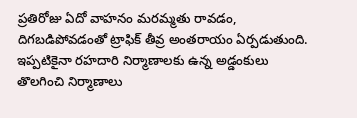ప్రతిరోజు ఏదో వాహనం మరమ్మతు రావడం, దిగబడిపోవడంతో ట్రాఫిక్ తీవ్ర అంతరాయం ఏర్పడుతుంది. ఇప్పటికైనా రహదారి నిర్మాణాలకు ఉన్న అడ్డంకులు తొలగించి నిర్మాణాలు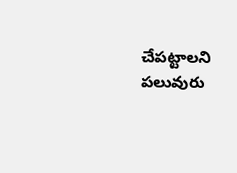చేపట్టాలని పలువురు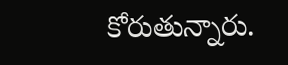కోరుతున్నారు.